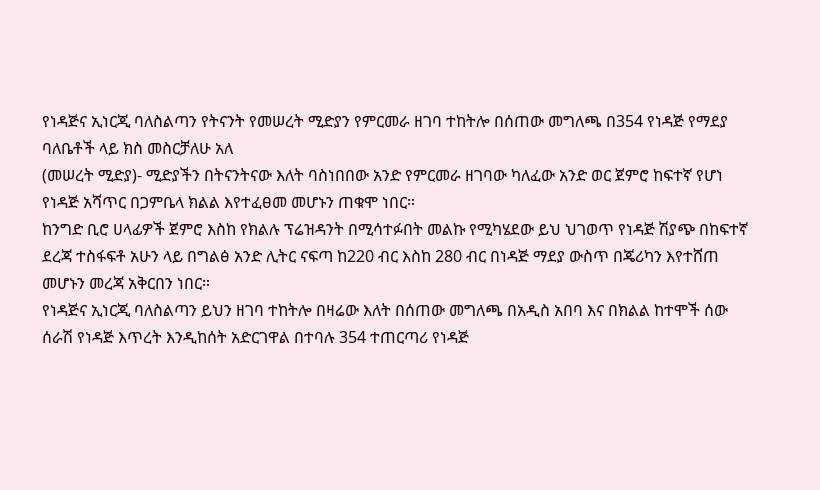የነዳጅና ኢነርጂ ባለስልጣን የትናንት የመሠረት ሚድያን የምርመራ ዘገባ ተከትሎ በሰጠው መግለጫ በ354 የነዳጅ የማደያ ባለቤቶች ላይ ክስ መስርቻለሁ አለ
(መሠረት ሚድያ)- ሚድያችን በትናንትናው እለት ባስነበበው አንድ የምርመራ ዘገባው ካለፈው አንድ ወር ጀምሮ ከፍተኛ የሆነ የነዳጅ አሻጥር በጋምቤላ ክልል እየተፈፀመ መሆኑን ጠቁሞ ነበር።
ከንግድ ቢሮ ሀላፊዎች ጀምሮ እስከ የክልሉ ፕሬዝዳንት በሚሳተፉበት መልኩ የሚካሄደው ይህ ህገወጥ የነዳጅ ሽያጭ በከፍተኛ ደረጃ ተስፋፍቶ አሁን ላይ በግልፅ አንድ ሊትር ናፍጣ ከ220 ብር እስከ 280 ብር በነዳጅ ማደያ ውስጥ በጄሪካን እየተሸጠ መሆኑን መረጃ አቅርበን ነበር።
የነዳጅና ኢነርጂ ባለስልጣን ይህን ዘገባ ተከትሎ በዛሬው እለት በሰጠው መግለጫ በአዲስ አበባ እና በክልል ከተሞች ሰው ሰራሽ የነዳጅ እጥረት እንዲከሰት አድርገዋል በተባሉ 354 ተጠርጣሪ የነዳጅ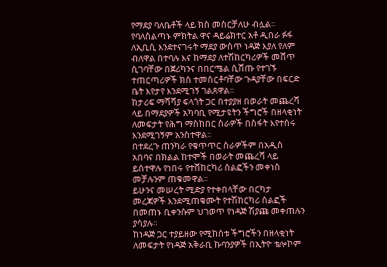የማደያ ባለቤቶች ላይ ክስ መስርቻለሁ ብሏል።
የባለስልጣኑ ምክትል ዋና ዳይሬክተር አቶ ዲበራ ፉፋ ለኢቢሲ እንደተናገሩት ማደያ ውስጥ ነዳጅ እያለ የለም ብለዋል በተባሉ እና ከማደያ ለተሽከርካሪዎች መሸጥ ሲገባቸው በጀሪካንና በበርሜል ሲሸጡ የተገኙ ተጠርጣሪዎች ክስ ተመስርቶባቸው ጉዳያቸው በፍርድ ቤት እየታየ እንደሚገኝ ገልጸዋል፡፡
ከታሪፍ ማሻሻያ ፍላጎት ጋር በተያያዘ በወራት መጨረሻ ላይ በማደያዎች አካባቢ የሚታዩትን ችግሮች በዘላቂነት ለመፍታት የሕግ ማስከበር ስራዎች በስፋት እየተሰሩ እንደሚገኝም አንስተዋል፡፡
በተደረጉ ጠንካራ የቁጥጥር ስራዎችም በአዲስ አበባና በክልል ከተሞች በወራት መጨረሻ ላይ ይስተዋሉ የነበሩ የተሸከርካሪ ሰልፎችን መቀነስ መቻሉንም ጠቁመዋል፡፡
ይሁንና መሠረት ሚድያ የተቀበላቸው በርካታ መረጃዎች እንደሚጠቁሙት የተሽከርካሪ ሰልፎች በመጠኑ ቢቀንሱም ህገወጥ የነዳጅ ሽያጩ መቀጠሉን ያሳያሉ።
ከነዳጅ ጋር ተያይዘው የሚከሰቱ ችግሮችን በዘላቂነት ለመፍታት የነዳጅ አቅራቢ ኩባንያዎች በኢትዮ ቴሎኮም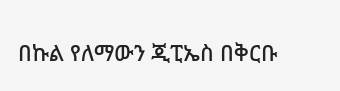በኩል የለማውን ጂፒኤስ በቅርቡ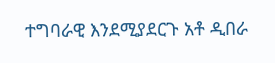ተግባራዊ እንደሚያደርጉ አቶ ዲበራ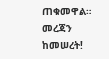ጠቁመዋል።
መረጃን ከመሠረት!